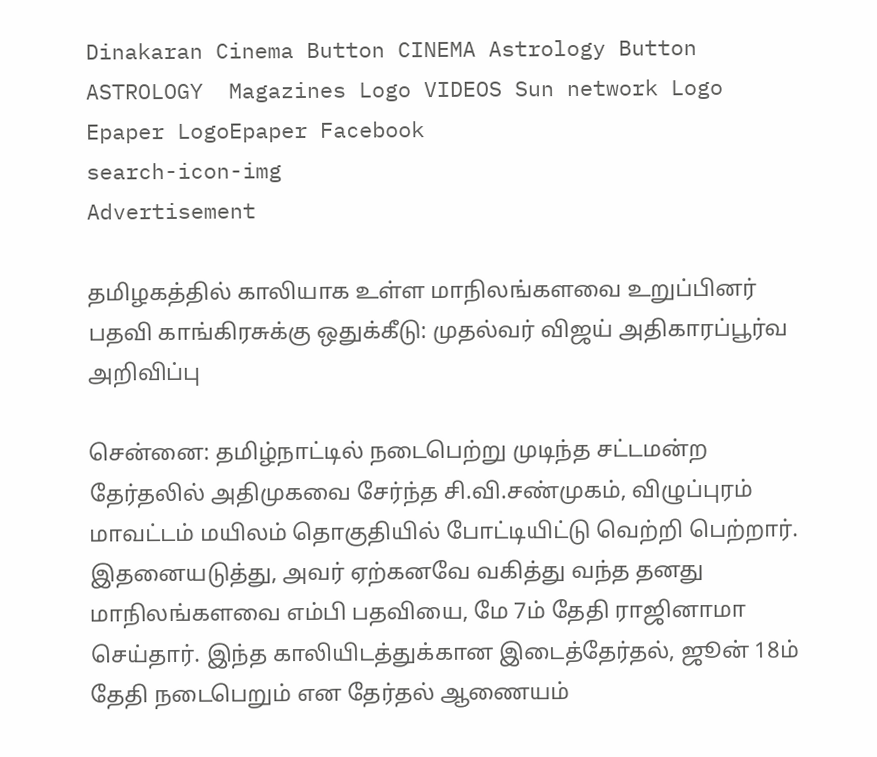Dinakaran Cinema Button CINEMA Astrology Button ASTROLOGY  Magazines Logo VIDEOS Sun network Logo Epaper LogoEpaper Facebook
search-icon-img
Advertisement

தமிழகத்தில் காலியாக உள்ள மாநிலங்களவை உறுப்பினர் பதவி காங்கிரசுக்கு ஒதுக்கீடு: முதல்வர் விஜய் அதிகாரப்பூர்வ அறிவிப்பு

சென்னை: தமிழ்நாட்டில் நடைபெற்று முடிந்த சட்டமன்ற தேர்தலில் அதிமுகவை சேர்ந்த சி.வி.சண்முகம், விழுப்புரம் மாவட்டம் மயிலம் தொகுதியில் போட்டியிட்டு வெற்றி பெற்றார். இதனையடுத்து, அவர் ஏற்கனவே வகித்து வந்த தனது மாநிலங்களவை எம்பி பதவியை, மே 7ம் தேதி ராஜினாமா செய்தார். இந்த காலியிடத்துக்கான இடைத்தேர்தல், ஜூன் 18ம் தேதி நடைபெறும் என தேர்தல் ஆணையம்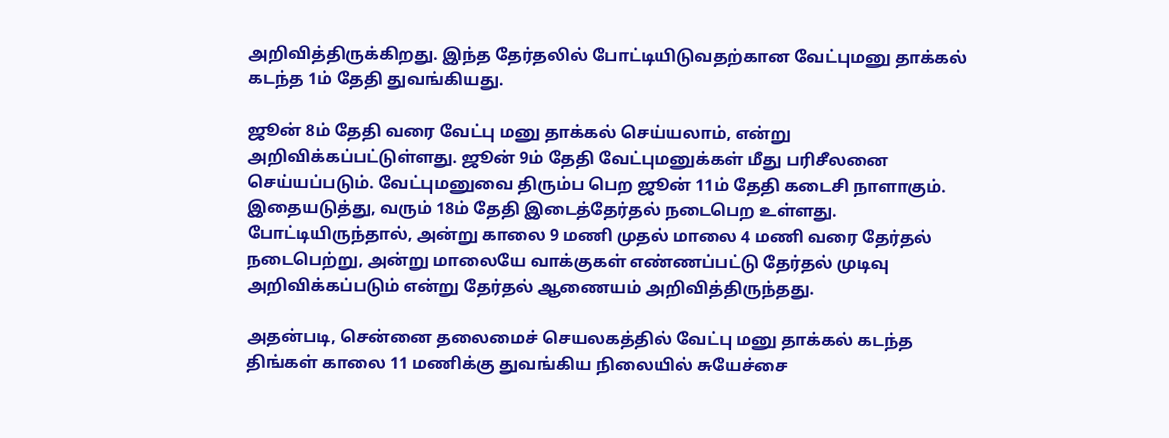அறிவித்திருக்கிறது. இந்த தேர்தலில் போட்டியிடுவதற்கான வேட்புமனு தாக்கல் கடந்த 1ம் தேதி துவங்கியது.

ஜூன் 8ம் தேதி வரை வேட்பு மனு தாக்கல் செய்யலாம், என்று அறிவிக்கப்பட்டுள்ளது. ஜூன் 9ம் தேதி வேட்புமனுக்கள் மீது பரிசீலனை செய்யப்படும். வேட்புமனுவை திரும்ப பெற ஜூன் 11ம் தேதி கடைசி நாளாகும். இதையடுத்து, வரும் 18ம் தேதி இடைத்தேர்தல் நடைபெற உள்ளது. போட்டியிருந்தால், அன்று காலை 9 மணி முதல் மாலை 4 மணி வரை தேர்தல் நடைபெற்று, அன்று மாலையே வாக்குகள் எண்ணப்பட்டு தேர்தல் முடிவு அறிவிக்கப்படும் என்று தேர்தல் ஆணையம் அறிவித்திருந்தது.

அதன்படி, சென்னை தலைமைச் செயலகத்தில் வேட்பு மனு தாக்கல் கடந்த திங்கள் காலை 11 மணிக்கு துவங்கிய நிலையில் சுயேச்சை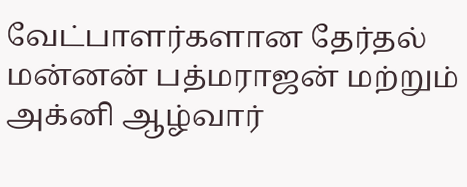வேட்பாளர்களான தேர்தல் மன்னன் பத்மராஜன் மற்றும் அக்னி ஆழ்வார்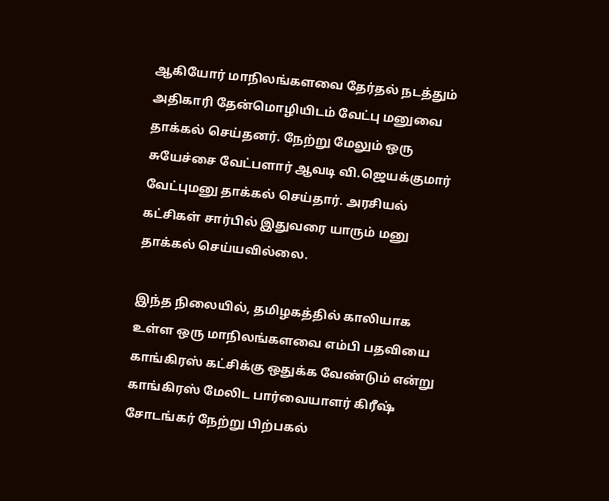ஆகியோர் மாநிலங்களவை தேர்தல் நடத்தும் அதிகாரி தேன்மொழியிடம் வேட்பு மனுவை தாக்கல் செய்தனர். நேற்று மேலும் ஒரு சுயேச்சை வேட்பளார் ஆவடி வி.ஜெயக்குமார் வேட்புமனு தாக்கல் செய்தார். அரசியல் கட்சிகள் சார்பில் இதுவரை யாரும் மனு தாக்கல் செய்யவில்லை.

இந்த நிலையில், தமிழகத்தில் காலியாக உள்ள ஒரு மாநிலங்களவை எம்பி பதவியை காங்கிரஸ் கட்சிக்கு ஒதுக்க வேண்டும் என்று காங்கிரஸ் மேலிட பார்வையாளர் கிரீஷ் சோடங்கர் நேற்று பிற்பகல்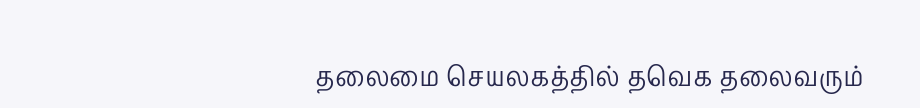தலைமை செயலகத்தில் தவெக தலைவரும்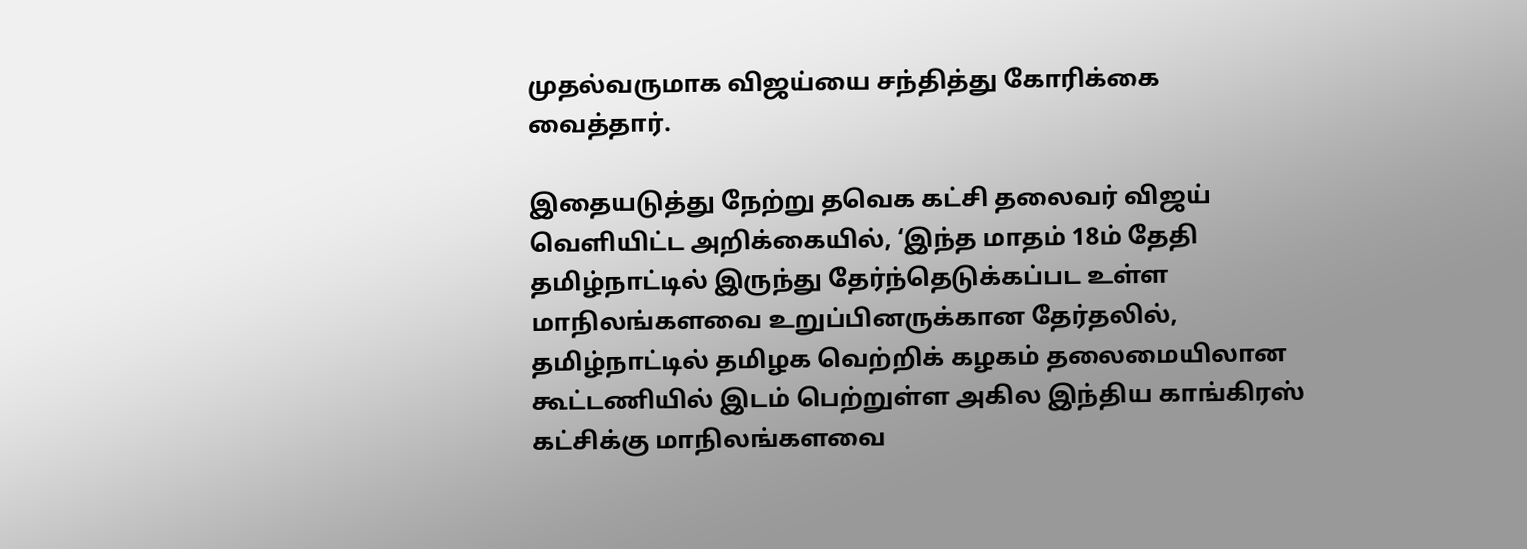முதல்வருமாக விஜய்யை சந்தித்து கோரிக்கை வைத்தார்.

இதையடுத்து நேற்று தவெக கட்சி தலைவர் விஜய் வெளியிட்ட அறிக்கையில், ‘இந்த மாதம் 18ம் தேதி தமிழ்நாட்டில் இருந்து தேர்ந்தெடுக்கப்பட உள்ள மாநிலங்களவை உறுப்பினருக்கான தேர்தலில், தமிழ்நாட்டில் தமிழக வெற்றிக் கழகம் தலைமையிலான கூட்டணியில் இடம் பெற்றுள்ள அகில இந்திய காங்கிரஸ் கட்சிக்கு மாநிலங்களவை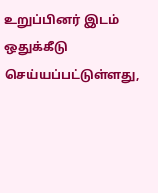உறுப்பினர் இடம் ஒதுக்கீடு செய்யப்பட்டுள்ளது,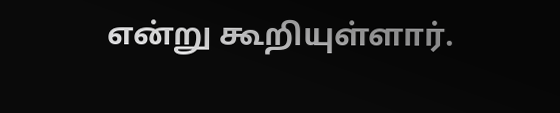என்று கூறியுள்ளார்.